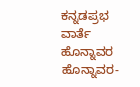ಕನ್ನಡಪ್ರಭ ವಾರ್ತೆ ಹೊನ್ನಾವರ
ಹೊನ್ನಾವರ-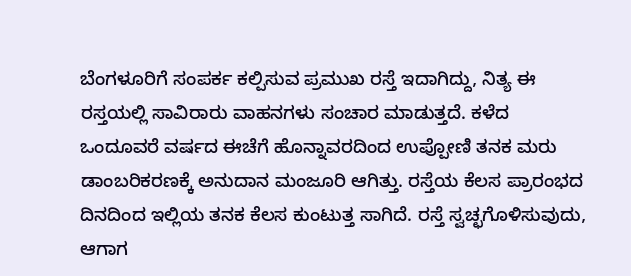ಬೆಂಗಳೂರಿಗೆ ಸಂಪರ್ಕ ಕಲ್ಪಿಸುವ ಪ್ರಮುಖ ರಸ್ತೆ ಇದಾಗಿದ್ದು, ನಿತ್ಯ ಈ ರಸ್ತಯಲ್ಲಿ ಸಾವಿರಾರು ವಾಹನಗಳು ಸಂಚಾರ ಮಾಡುತ್ತದೆ. ಕಳೆದ ಒಂದೂವರೆ ವರ್ಷದ ಈಚೆಗೆ ಹೊನ್ನಾವರದಿಂದ ಉಪ್ಪೋಣಿ ತನಕ ಮರು ಡಾಂಬರಿಕರಣಕ್ಕೆ ಅನುದಾನ ಮಂಜೂರಿ ಆಗಿತ್ತು. ರಸ್ತೆಯ ಕೆಲಸ ಪ್ರಾರಂಭದ ದಿನದಿಂದ ಇಲ್ಲಿಯ ತನಕ ಕೆಲಸ ಕುಂಟುತ್ತ ಸಾಗಿದೆ. ರಸ್ತೆ ಸ್ವಚ್ಛಗೊಳಿಸುವುದು, ಆಗಾಗ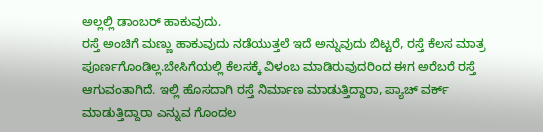ಅಲ್ಲಲ್ಲಿ ಡಾಂಬರ್ ಹಾಕುವುದು.
ರಸ್ತೆ ಅಂಚಿಗೆ ಮಣ್ಣು ಹಾಕುವುದು ನಡೆಯುತ್ತಲೆ ಇದೆ ಅನ್ನುವುದು ಬಿಟ್ಟರೆ, ರಸ್ತೆ ಕೆಲಸ ಮಾತ್ರ ಪೂರ್ಣಗೊಂಡಿಲ್ಲ.ಬೇಸಿಗೆಯಲ್ಲಿ ಕೆಲಸಕ್ಕೆ ವಿಳಂಬ ಮಾಡಿರುವುದರಿಂದ ಈಗ ಅರೆಬರೆ ರಸ್ತೆ ಆಗುವಂತಾಗಿದೆ. ಇಲ್ಲಿ ಹೊಸದಾಗಿ ರಸ್ತೆ ನಿರ್ಮಾಣ ಮಾಡುತ್ತಿದ್ದಾರಾ, ಪ್ಯಾಚ್ ವರ್ಕ್ ಮಾಡುತ್ತಿದ್ದಾರಾ ಎನ್ನುವ ಗೊಂದಲ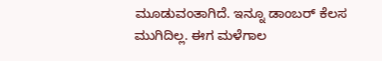ಮೂಡುವಂತಾಗಿದೆ. ಇನ್ನೂ ಡಾಂಬರ್ ಕೆಲಸ ಮುಗಿದಿಲ್ಲ. ಈಗ ಮಳೆಗಾಲ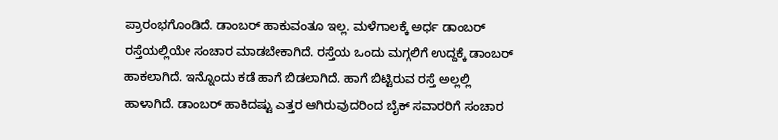ಪ್ರಾರಂಭಗೊಂಡಿದೆ. ಡಾಂಬರ್ ಹಾಕುವಂತೂ ಇಲ್ಲ. ಮಳೆಗಾಲಕ್ಕೆ ಅರ್ಧ ಡಾಂಬರ್ ರಸ್ತೆಯಲ್ಲಿಯೇ ಸಂಚಾರ ಮಾಡಬೇಕಾಗಿದೆ. ರಸ್ತೆಯ ಒಂದು ಮಗ್ಗಲಿಗೆ ಉದ್ದಕ್ಕೆ ಡಾಂಬರ್ ಹಾಕಲಾಗಿದೆ. ಇನ್ನೊಂದು ಕಡೆ ಹಾಗೆ ಬಿಡಲಾಗಿದೆ. ಹಾಗೆ ಬಿಟ್ಟಿರುವ ರಸ್ತೆ ಅಲ್ಲಲ್ಲಿ ಹಾಳಾಗಿದೆ. ಡಾಂಬರ್ ಹಾಕಿದಷ್ಟು ಎತ್ತರ ಆಗಿರುವುದರಿಂದ ಬೈಕ್ ಸವಾರರಿಗೆ ಸಂಚಾರ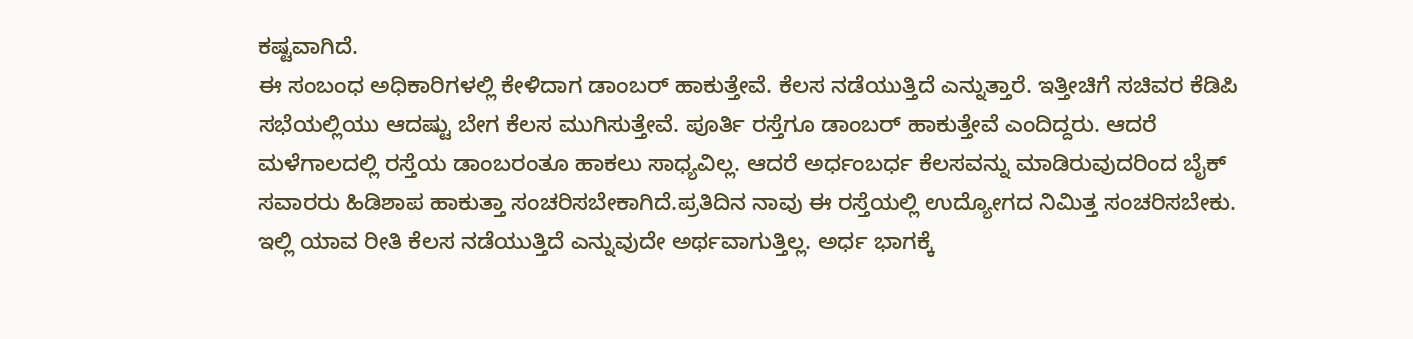ಕಷ್ಟವಾಗಿದೆ.
ಈ ಸಂಬಂಧ ಅಧಿಕಾರಿಗಳಲ್ಲಿ ಕೇಳಿದಾಗ ಡಾಂಬರ್ ಹಾಕುತ್ತೇವೆ. ಕೆಲಸ ನಡೆಯುತ್ತಿದೆ ಎನ್ನುತ್ತಾರೆ. ಇತ್ತೀಚಿಗೆ ಸಚಿವರ ಕೆಡಿಪಿ ಸಭೆಯಲ್ಲಿಯು ಆದಷ್ಟು ಬೇಗ ಕೆಲಸ ಮುಗಿಸುತ್ತೇವೆ. ಪೂರ್ತಿ ರಸ್ತೆಗೂ ಡಾಂಬರ್ ಹಾಕುತ್ತೇವೆ ಎಂದಿದ್ದರು. ಆದರೆ ಮಳೆಗಾಲದಲ್ಲಿ ರಸ್ತೆಯ ಡಾಂಬರಂತೂ ಹಾಕಲು ಸಾಧ್ಯವಿಲ್ಲ. ಆದರೆ ಅರ್ಧಂಬರ್ಧ ಕೆಲಸವನ್ನು ಮಾಡಿರುವುದರಿಂದ ಬೈಕ್ ಸವಾರರು ಹಿಡಿಶಾಪ ಹಾಕುತ್ತಾ ಸಂಚರಿಸಬೇಕಾಗಿದೆ.ಪ್ರತಿದಿನ ನಾವು ಈ ರಸ್ತೆಯಲ್ಲಿ ಉದ್ಯೋಗದ ನಿಮಿತ್ತ ಸಂಚರಿಸಬೇಕು. ಇಲ್ಲಿ ಯಾವ ರೀತಿ ಕೆಲಸ ನಡೆಯುತ್ತಿದೆ ಎನ್ನುವುದೇ ಅರ್ಥವಾಗುತ್ತಿಲ್ಲ. ಅರ್ಧ ಭಾಗಕ್ಕೆ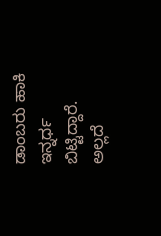ಡಾಂಬರು ಹಾಕಿ ಇನ್ನರ್ಧ ಬಿಟ್ಟಿದ್ದಾರೆ. ಅಲ್ಲದೆ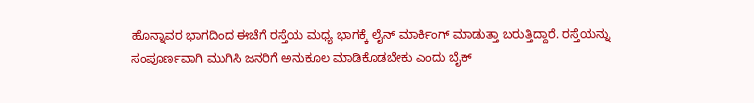ಹೊನ್ನಾವರ ಭಾಗದಿಂದ ಈಚೆಗೆ ರಸ್ತೆಯ ಮಧ್ಯ ಭಾಗಕ್ಕೆ ಲೈನ್ ಮಾರ್ಕಿಂಗ್ ಮಾಡುತ್ತಾ ಬರುತ್ತಿದ್ದಾರೆ. ರಸ್ತೆಯನ್ನು ಸಂಪೂರ್ಣವಾಗಿ ಮುಗಿಸಿ ಜನರಿಗೆ ಅನುಕೂಲ ಮಾಡಿಕೊಡಬೇಕು ಎಂದು ಬೈಕ್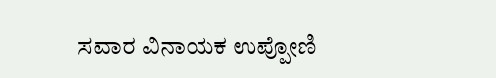ಸವಾರ ವಿನಾಯಕ ಉಪ್ಪೋಣಿ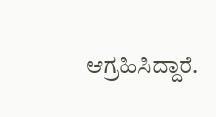ಆಗ್ರಹಿಸಿದ್ದಾರೆ.